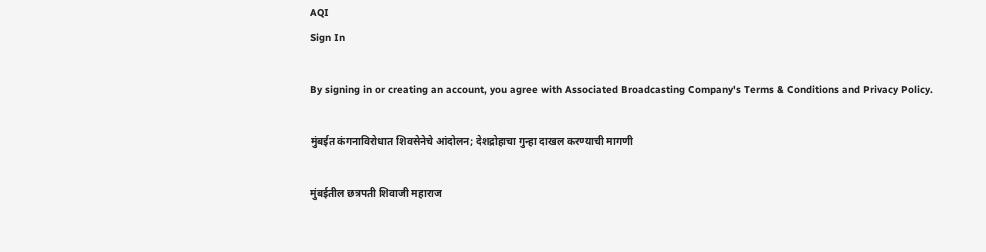AQI
Sign In

By signing in or creating an account, you agree with Associated Broadcasting Company's Terms & Conditions and Privacy Policy.

मुंबईत कंगनाविरोधात शिवसेनेचे आंदोलन; देशद्रोहाचा गुन्हा दाखल करण्याची मागणी

मुंबईतील छत्रपती शिवाजी महाराज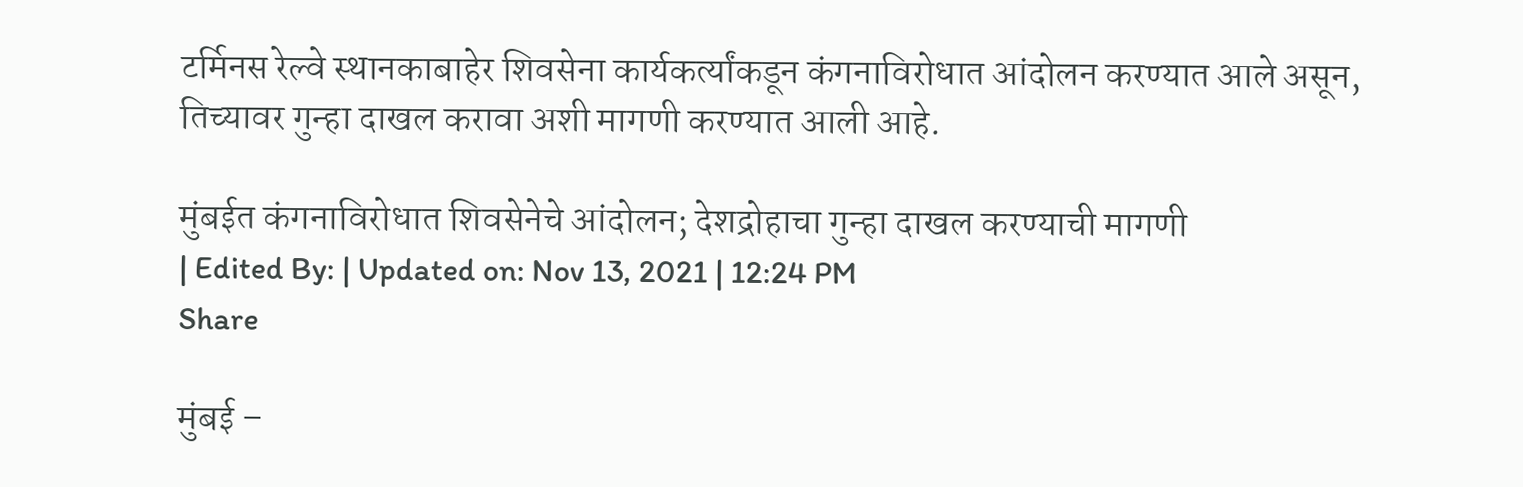टर्मिनस रेल्वे स्थानकाबाहेर शिवसेना कार्यकर्त्यांकडून कंगनाविरोधात आंदोलन करण्यात आले असून, तिच्यावर गुन्हा दाखल करावा अशी मागणी करण्यात आली आहे.

मुंबईत कंगनाविरोधात शिवसेनेचे आंदोलन; देशद्रोहाचा गुन्हा दाखल करण्याची मागणी
| Edited By: | Updated on: Nov 13, 2021 | 12:24 PM
Share

मुंबई –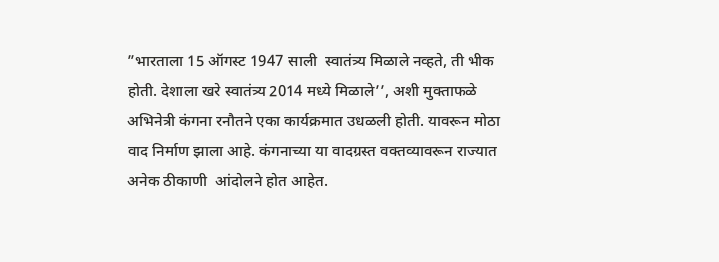”भारताला 15 ऑगस्ट 1947 साली  स्वातंत्र्य मिळाले नव्हते, ती भीक होती. देशाला खरे स्वातंत्र्य 2014 मध्ये मिळाले’’, अशी मुक्ताफळे अभिनेत्री कंगना रनौतने एका कार्यक्रमात उधळली होती. यावरून मोठा वाद निर्माण झाला आहे. कंगनाच्या या वादग्रस्त वक्तव्यावरून राज्यात अनेक ठीकाणी  आंदोलने होत आहेत.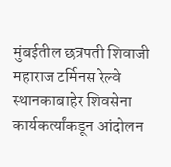मुंबईतील छत्रपती शिवाजी महाराज टर्मिनस रेल्वे स्थानकाबाहेर शिवसेना कार्यकर्त्यांकडून आंदोलन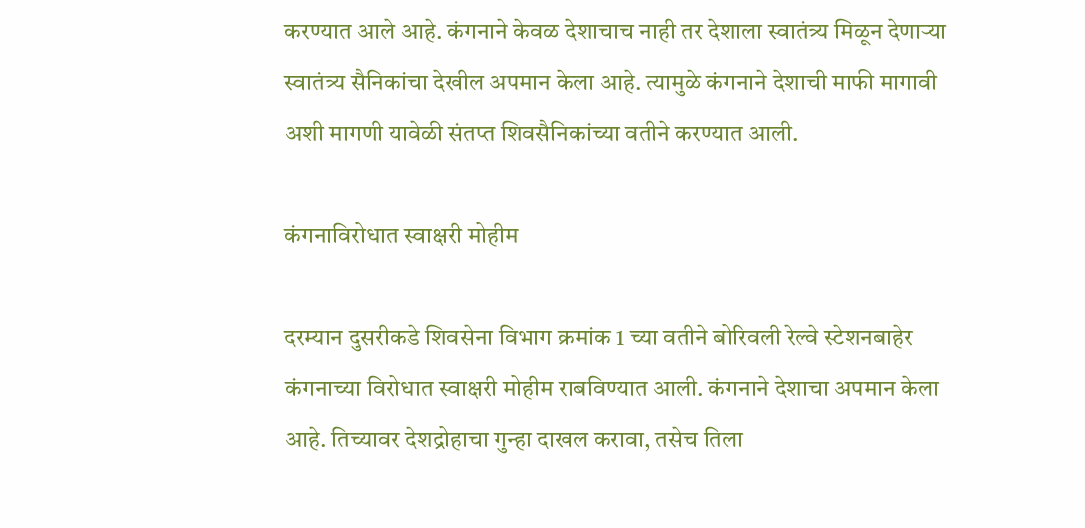करण्यात आले आहे. कंगनाने केवळ देशाचाच नाही तर देशाला स्वातंत्र्य मिळून देणाऱ्या स्वातंत्र्य सैनिकांचा देखील अपमान केला आहे. त्यामुळे कंगनाने देशाची माफी मागावी अशी मागणी यावेळी संतप्त शिवसैनिकांच्या वतीने करण्यात आली.

कंगनाविरोधात स्वाक्षरी मोहीम

दरम्यान दुसरीकडे शिवसेना विभाग क्रमांक 1 च्या वतीने बोरिवली रेल्वे स्टेशनबाहेर कंगनाच्या विरोधात स्वाक्षरी मोहीम राबविण्यात आली. कंगनाने देशाचा अपमान केला आहे. तिच्यावर देशद्रोहाचा गुन्हा दाखल करावा, तसेच तिला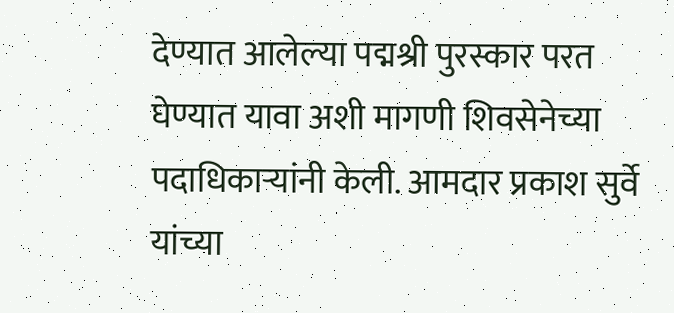देण्यात आलेल्या पद्मश्री पुरस्कार परत घेण्यात यावा अशी मागणी शिवसेनेच्या पदाधिकाऱ्यांनी केली. आमदार प्रकाश सुर्वे यांच्या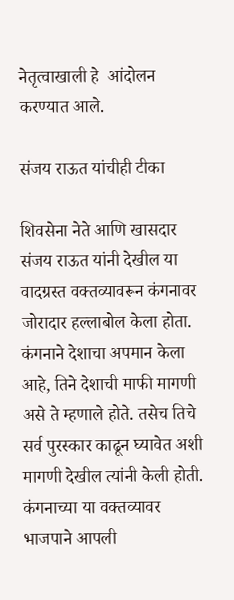नेतृत्वाखाली हे  आंदोलन करण्यात आले.

संजय राऊत यांचीही टीका

शिवसेना नेते आणि खासदार संजय राऊत यांनी देखील या वादग्रस्त वक्तव्यावरून कंगनावर जोरादार हल्लाबोल केला होता. कंगनाने देशाचा अपमान केला आहे, तिने देशाची माफी मागणी असे ते म्हणाले होते. तसेच तिचे सर्व पुरस्कार काढून घ्यावेत अशी मागणी देखील त्यांनी केली होती. कंगनाच्या या वक्तव्यावर भाजपाने आपली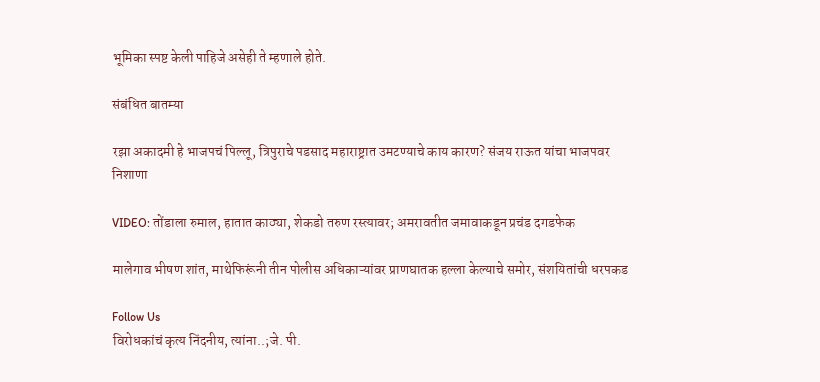भूमिका स्पष्ट केली पाहिजे असेही ते म्हणाले होते.

संबंधित बातम्या

रझा अकादमी हे भाजपचं पिल्लू, त्रिपुराचे पडसाद महाराष्ट्रात उमटण्याचे काय कारण? संजय राऊत यांचा भाजपवर निशाणा

VIDEO: तोंडाला रुमाल, हातात काठ्या, शेकडो तरुण रस्त्यावर; अमरावतीत जमावाकडून प्रचंड दगडफेक

मालेगाव भीषण शांत, माथेफिरूंनी तीन पोलीस अधिकाऱ्यांवर प्राणघातक हल्ला केल्याचे समोर, संशयितांची धरपकड

Follow Us
विरोधकांचं कृत्य निंदनीय, त्यांना..;जे. पी.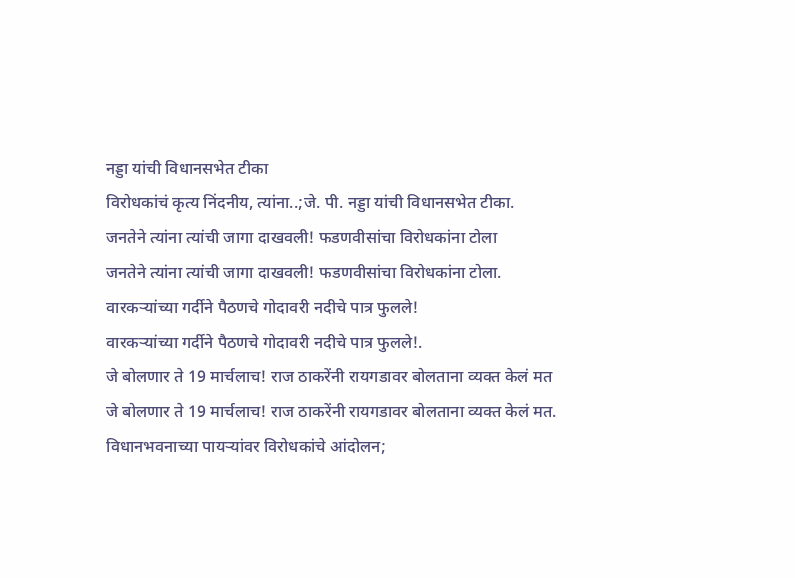नड्डा यांची विधानसभेत टीका
विरोधकांचं कृत्य निंदनीय, त्यांना..;जे. पी. नड्डा यांची विधानसभेत टीका.
जनतेने त्यांना त्यांची जागा दाखवली! फडणवीसांचा विरोधकांना टोला
जनतेने त्यांना त्यांची जागा दाखवली! फडणवीसांचा विरोधकांना टोला.
वारकऱ्यांच्या गर्दीने पैठणचे गोदावरी नदीचे पात्र फुलले!
वारकऱ्यांच्या गर्दीने पैठणचे गोदावरी नदीचे पात्र फुलले!.
जे बोलणार ते 19 मार्चलाच! राज ठाकरेंनी रायगडावर बोलताना व्यक्त केलं मत
जे बोलणार ते 19 मार्चलाच! राज ठाकरेंनी रायगडावर बोलताना व्यक्त केलं मत.
विधानभवनाच्या पायऱ्यांवर विरोधकांचे आंदोलन;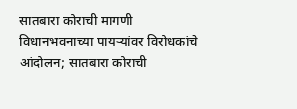सातबारा कोराची मागणी
विधानभवनाच्या पायऱ्यांवर विरोधकांचे आंदोलन; सातबारा कोराची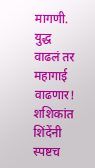मागणी.
युद्ध वाढलं तर महागाई वाढणार! शशिकांत शिंदेंनी स्पष्टच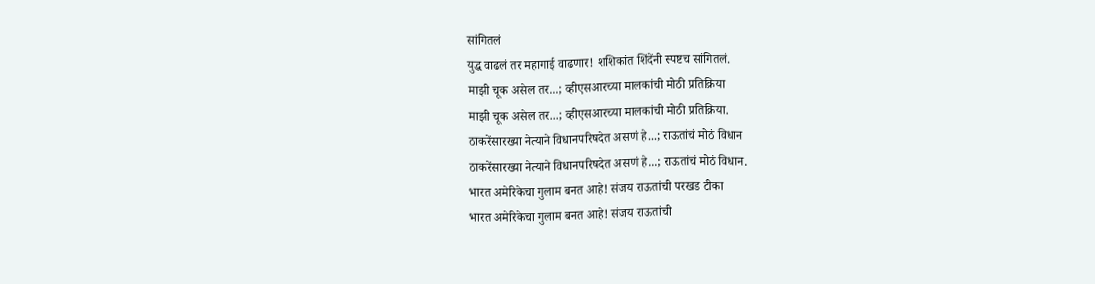सांगितलं
युद्ध वाढलं तर महागाई वाढणार! शशिकांत शिंदेंनी स्पष्टच सांगितलं.
माझी चूक असेल तर...; व्हीएसआरच्या मालकांची मोठी प्रतिक्रिया
माझी चूक असेल तर...; व्हीएसआरच्या मालकांची मोठी प्रतिक्रिया.
ठाकरेंसारख्या नेत्याने विधानपरिषदेत असणं हे...; राऊतांचं मोठं विधान
ठाकरेंसारख्या नेत्याने विधानपरिषदेत असणं हे...; राऊतांचं मोठं विधान.
भारत अमेरिकेचा गुलाम बनत आहे! संजय राऊतांची परखड टीका
भारत अमेरिकेचा गुलाम बनत आहे! संजय राऊतांची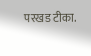परखड टीका.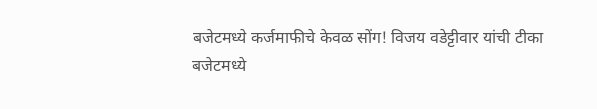बजेटमध्ये कर्जमाफीचे केवळ सोंग! विजय वडेट्टीवार यांची टीका
बजेटमध्ये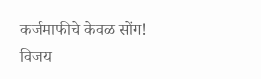कर्जमाफीचे केवळ सोंग! विजय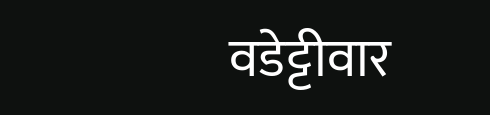वडेट्टीवार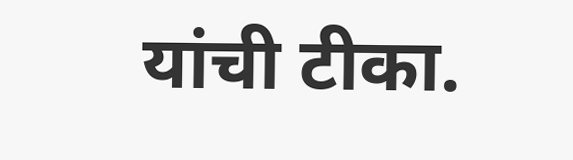यांची टीका.